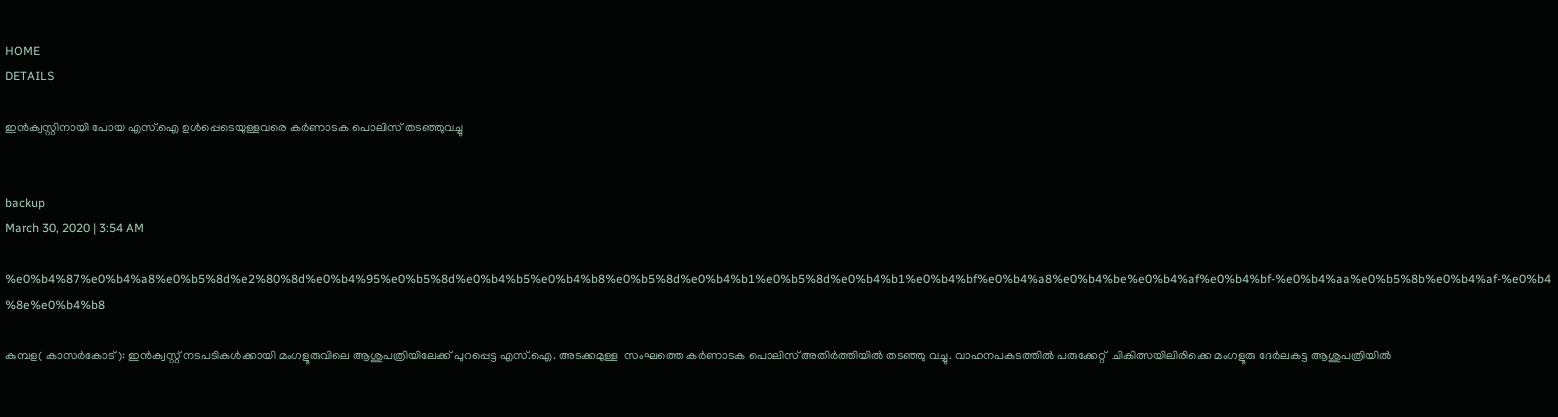HOME
DETAILS

ഇന്‍ക്വസ്റ്റിനായി പോയ എസ്.ഐ ഉള്‍പ്പെടെയുള്ളവരെ കര്‍ണാടക പൊലിസ് തടഞ്ഞുവച്ചു


backup
March 30, 2020 | 3:54 AM

%e0%b4%87%e0%b4%a8%e0%b5%8d%e2%80%8d%e0%b4%95%e0%b5%8d%e0%b4%b5%e0%b4%b8%e0%b5%8d%e0%b4%b1%e0%b5%8d%e0%b4%b1%e0%b4%bf%e0%b4%a8%e0%b4%be%e0%b4%af%e0%b4%bf-%e0%b4%aa%e0%b5%8b%e0%b4%af-%e0%b4%8e%e0%b4%b8

കുമ്പള( കാസര്‍കോട് ): ഇന്‍ക്വസ്റ്റ് നടപടികള്‍ക്കായി മംഗളൂരുവിലെ ആശുപത്രിയിലേക്ക് പുറപ്പെട്ട എസ്.ഐ. അടക്കമുള്ള  സംഘത്തെ കര്‍ണാടക പൊലിസ് അതിര്‍ത്തിയില്‍ തടഞ്ഞു വച്ചു. വാഹനപകടത്തില്‍ പരുക്കേറ്റ്  ചികിത്സയിലിരിക്കെ മംഗളൂരു ദേര്‍ലകട്ട ആശുപത്രിയില്‍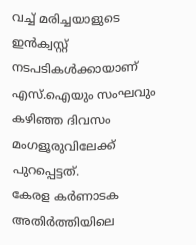വച്ച് മരിച്ചയാളുടെ ഇന്‍ക്വസ്റ്റ് നടപടികള്‍ക്കായാണ്  എസ്.ഐയും സംഘവും കഴിഞ്ഞ ദിവസം മംഗളൂരുവിലേക്ക് പുറപ്പെട്ടത്.
കേരള കര്‍ണാടക അതിര്‍ത്തിയിലെ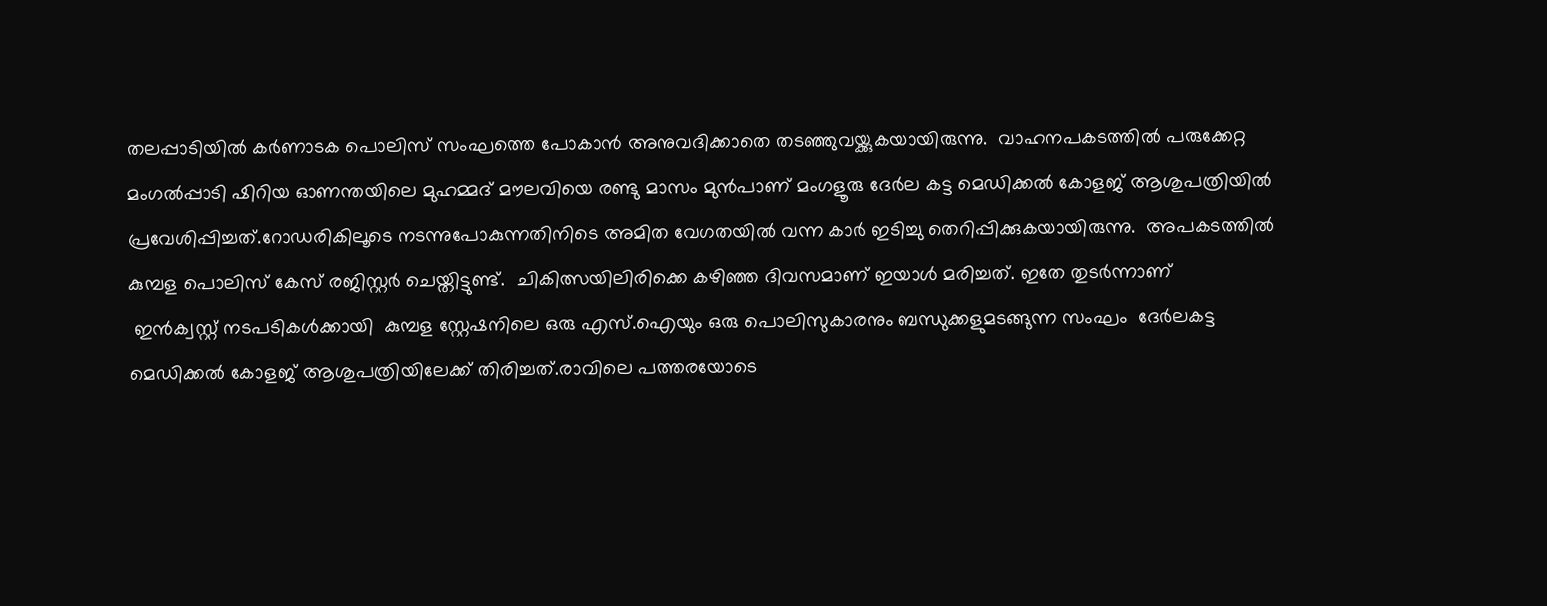തലപ്പാടിയില്‍ കര്‍ണാടക പൊലിസ് സംഘത്തെ പോകാന്‍ അനുവദിക്കാതെ തടഞ്ഞുവയ്ക്കുകയായിരുന്നു.  വാഹനപകടത്തില്‍ പരുക്കേറ്റ  മംഗല്‍പ്പാടി ഷിറിയ ഓണന്തയിലെ മുഹമ്മദ് മൗലവിയെ രണ്ടു മാസം മുന്‍പാണ് മംഗളൂരു ദേര്‍ല കട്ട മെഡിക്കല്‍ കോളജ് ആശുപത്രിയില്‍ പ്രവേശിപ്പിച്ചത്.റോഡരികിലൂടെ നടന്നുപോകുന്നതിനിടെ അമിത വേഗതയില്‍ വന്ന കാര്‍ ഇടിച്ചു തെറിപ്പിക്കുകയായിരുന്നു.  അപകടത്തില്‍ കുമ്പള പൊലിസ് കേസ് രജിസ്റ്റര്‍ ചെയ്തിട്ടുണ്ട്.  ചികിത്സയിലിരിക്കെ കഴിഞ്ഞ ദിവസമാണ് ഇയാള്‍ മരിച്ചത്. ഇതേ തുടര്‍ന്നാണ്
 ഇന്‍ക്വസ്റ്റ് നടപടികള്‍ക്കായി  കുമ്പള സ്റ്റേഷനിലെ ഒരു എസ്.ഐയും ഒരു പൊലിസുകാരനും ബന്ധുക്കളുമടങ്ങുന്ന സംഘം  ദേര്‍ലകട്ട മെഡിക്കല്‍ കോളജ് ആശുപത്രിയിലേക്ക് തിരിച്ചത്.രാവിലെ പത്തരയോടെ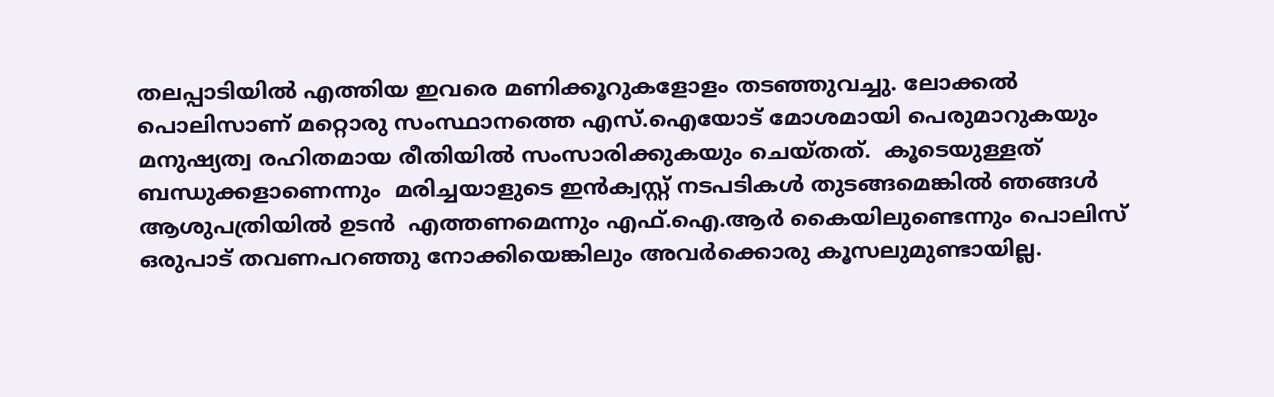തലപ്പാടിയില്‍ എത്തിയ ഇവരെ മണിക്കൂറുകളോളം തടഞ്ഞുവച്ചു. ലോക്കല്‍ പൊലിസാണ് മറ്റൊരു സംസ്ഥാനത്തെ എസ്.ഐയോട് മോശമായി പെരുമാറുകയും മനുഷ്യത്വ രഹിതമായ രീതിയില്‍ സംസാരിക്കുകയും ചെയ്തത്.  കൂടെയുള്ളത് ബന്ധുക്കളാണെന്നും  മരിച്ചയാളുടെ ഇന്‍ക്വസ്റ്റ് നടപടികള്‍ തുടങ്ങമെങ്കില്‍ ഞങ്ങള്‍ ആശുപത്രിയില്‍ ഉടന്‍  എത്തണമെന്നും എഫ്.ഐ.ആര്‍ കൈയിലുണ്ടെന്നും പൊലിസ്   ഒരുപാട് തവണപറഞ്ഞു നോക്കിയെങ്കിലും അവര്‍ക്കൊരു കൂസലുമുണ്ടായില്ല.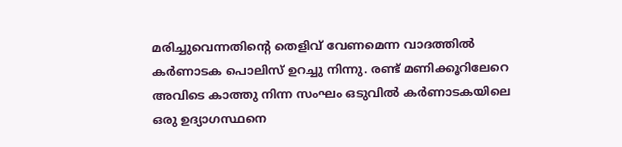മരിച്ചുവെന്നതിന്റെ തെളിവ് വേണമെന്ന വാദത്തില്‍ കര്‍ണാടക പൊലിസ് ഉറച്ചു നിന്നു. രണ്ട് മണിക്കൂറിലേറെ അവിടെ കാത്തു നിന്ന സംഘം ഒടുവില്‍ കര്‍ണാടകയിലെ ഒരു ഉദ്യാഗസ്ഥനെ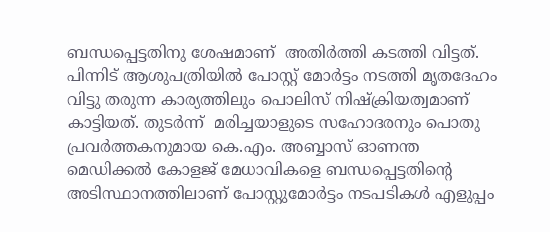ബന്ധപ്പെട്ടതിനു ശേഷമാണ്  അതിര്‍ത്തി കടത്തി വിട്ടത്. പിന്നിട് ആശുപത്രിയില്‍ പോസ്റ്റ് മോര്‍ട്ടം നടത്തി മൃതദേഹം വിട്ടു തരുന്ന കാര്യത്തിലും പൊലിസ് നിഷ്‌ക്രിയത്വമാണ് കാട്ടിയത്. തുടര്‍ന്ന്  മരിച്ചയാളുടെ സഹോദരനും പൊതു പ്രവര്‍ത്തകനുമായ കെ.എം. അബ്ബാസ് ഓണന്ത മെഡിക്കല്‍ കോളജ് മേധാവികളെ ബന്ധപ്പെട്ടതിന്റെ അടിസ്ഥാനത്തിലാണ് പോസ്റ്റുമോര്‍ട്ടം നടപടികള്‍ എളുപ്പം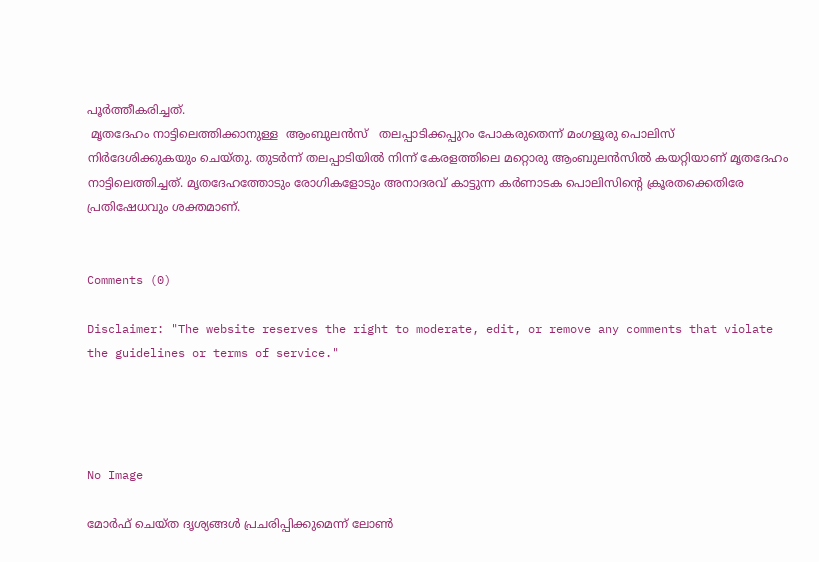പൂര്‍ത്തീകരിച്ചത്.
 മൃതദേഹം നാട്ടിലെത്തിക്കാനുള്ള  ആംബുലന്‍സ്   തലപ്പാടിക്കപ്പുറം പോകരുതെന്ന് മംഗളൂരു പൊലിസ്  നിര്‍ദേശിക്കുകയും ചെയ്തു. തുടര്‍ന്ന് തലപ്പാടിയില്‍ നിന്ന് കേരളത്തിലെ മറ്റൊരു ആംബുലന്‍സില്‍ കയറ്റിയാണ് മൃതദേഹം നാട്ടിലെത്തിച്ചത്. മൃതദേഹത്തോടും രോഗികളോടും അനാദരവ് കാട്ടുന്ന കര്‍ണാടക പൊലിസിന്റെ ക്രൂരതക്കെതിരേ പ്രതിഷേധവും ശക്തമാണ്.


Comments (0)

Disclaimer: "The website reserves the right to moderate, edit, or remove any comments that violate the guidelines or terms of service."




No Image

മോര്‍ഫ് ചെയ്ത ദൃശ്യങ്ങള്‍ പ്രചരിപ്പിക്കുമെന്ന് ലോണ്‍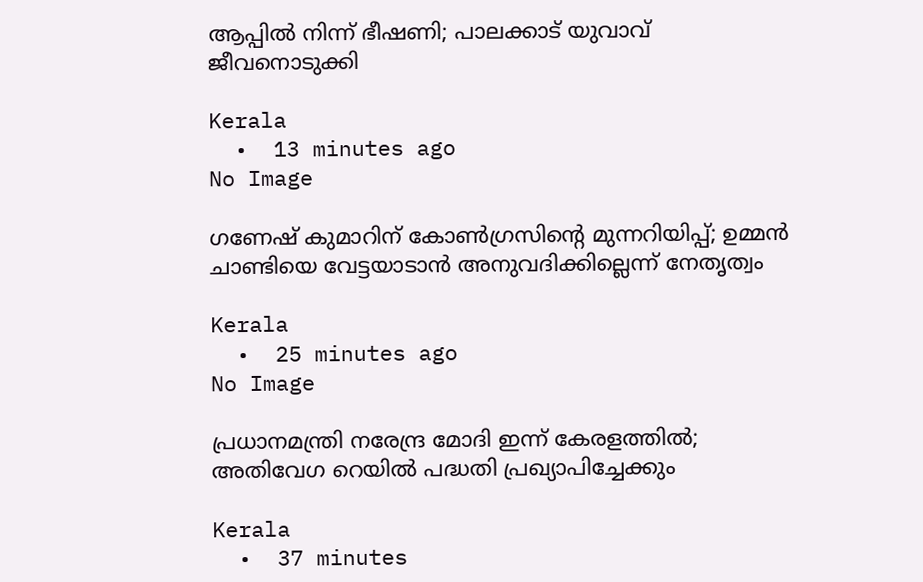ആപ്പില്‍ നിന്ന് ഭീഷണി; പാലക്കാട് യുവാവ് ജീവനൊടുക്കി

Kerala
  •  13 minutes ago
No Image

ഗണേഷ് കുമാറിന് കോൺഗ്രസിന്റെ മുന്നറിയിപ്പ്; ഉമ്മൻ ചാണ്ടിയെ വേട്ടയാടാൻ അനുവദിക്കില്ലെന്ന് നേതൃത്വം

Kerala
  •  25 minutes ago
No Image

പ്രധാനമന്ത്രി നരേന്ദ്ര മോദി ഇന്ന് കേരളത്തിൽ; അതിവേഗ റെയിൽ പദ്ധതി പ്രഖ്യാപിച്ചേക്കും

Kerala
  •  37 minutes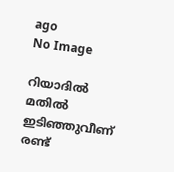ago
No Image

റിയാദില്‍ മതില്‍ ഇടിഞ്ഞുവീണ് രണ്ട്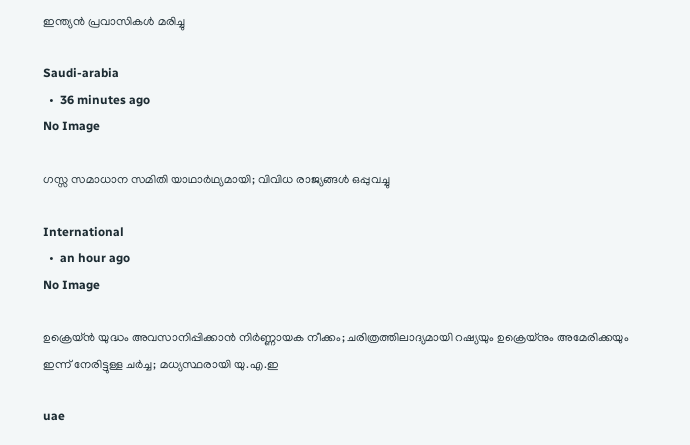ഇന്ത്യന്‍ പ്രവാസികള്‍ മരിച്ചു

Saudi-arabia
  •  36 minutes ago
No Image

ഗസ്സ സമാധാന സമിതി യാഥാർഥ്യമായി; വിവിധ രാജ്യങ്ങൾ ഒപ്പുവച്ചു

International
  •  an hour ago
No Image

ഉക്രെയ്ന്‍ യുദ്ധം അവസാനിപ്പിക്കാന്‍ നിര്‍ണ്ണായക നീക്കം; ചരിത്രത്തിലാദ്യമായി റഷ്യയും ഉക്രെയ്‌നും അമേരിക്കയും ഇന്ന് നേരിട്ടുള്ള ചര്‍ച്ച; മധ്യസ്ഥരായി യു.എ.ഇ

uae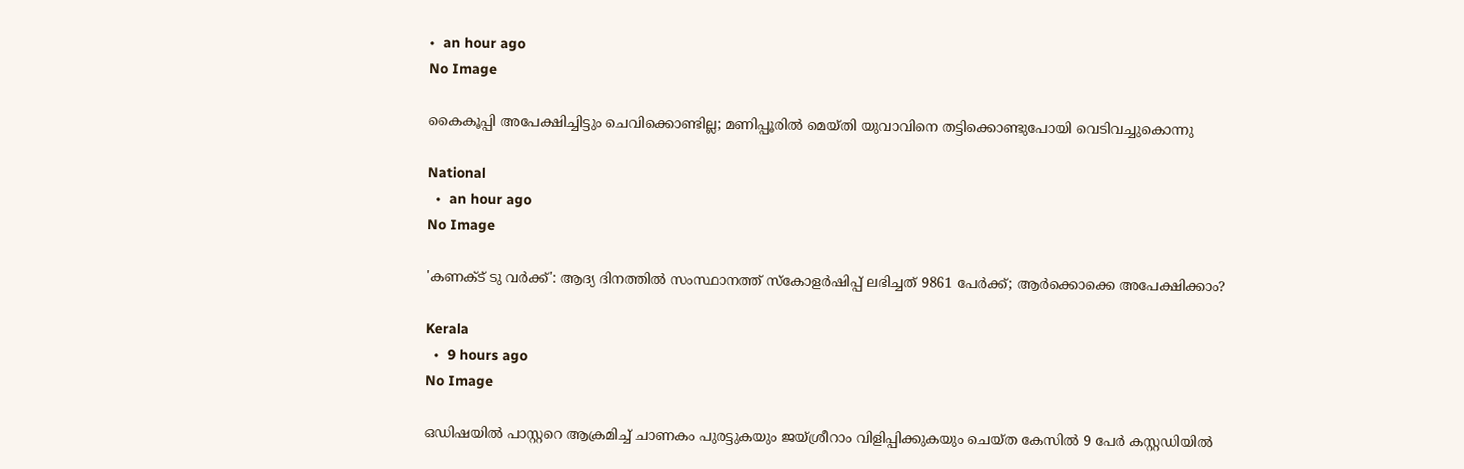•  an hour ago
No Image

കൈകൂപ്പി അപേക്ഷിച്ചിട്ടും ചെവിക്കൊണ്ടില്ല; മണിപ്പൂരിൽ മെയ്തി യുവാവിനെ തട്ടിക്കൊണ്ടുപോയി വെടിവച്ചുകൊന്നു

National
  •  an hour ago
No Image

'കണക്ട് ടു വർക്ക്': ആദ്യ ദിനത്തിൽ സംസ്ഥാനത്ത് സ്കോളർഷിപ്പ് ലഭിച്ചത് 9861 പേർക്ക്; ആർക്കൊക്കെ അപേക്ഷിക്കാം?

Kerala
  •  9 hours ago
No Image

ഒഡിഷയില്‍ പാസ്റ്ററെ ആക്രമിച്ച് ചാണകം പുരട്ടുകയും ജയ്ശ്രീറാം വിളിപ്പിക്കുകയും ചെയ്ത കേസില്‍ 9 പേര്‍ കസ്റ്റഡിയില്‍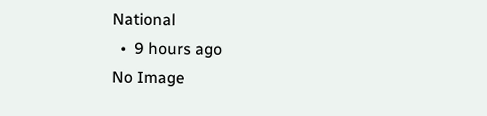National
  •  9 hours ago
No Image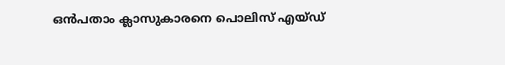ഒൻപതാം ക്ലാസുകാരനെ പൊലിസ് എയ്ഡ്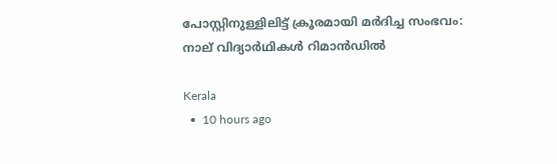പോസ്റ്റിനുള്ളിലിട്ട് ക്രൂരമായി മർദിച്ച സംഭവം: നാല് വിദ്യാർഥികൾ റിമാൻഡിൽ

Kerala
  •  10 hours ago